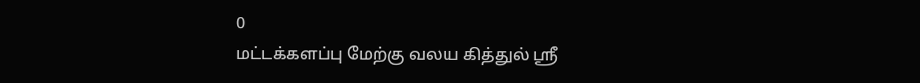0
மட்டக்களப்பு மேற்கு வலய கித்துல் ஸ்ரீ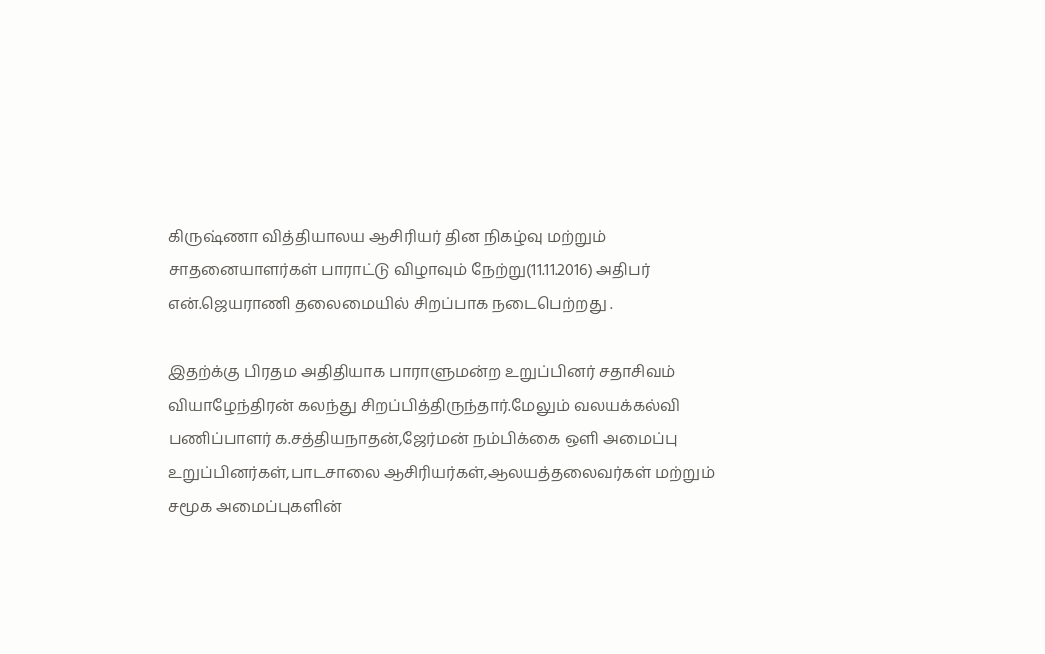கிருஷ்ணா வித்தியாலய ஆசிரியர் தின நிகழ்வு மற்றும் சாதனையாளர்கள் பாராட்டு விழாவும் நேற்று(11.11.2016) அதிபர் என்.ஜெயராணி தலைமையில் சிறப்பாக நடைபெற்றது .

இதற்க்கு பிரதம அதிதியாக பாராளுமன்ற உறுப்பினர் சதாசிவம் வியாழேந்திரன் கலந்து சிறப்பித்திருந்தார்.மேலும் வலயக்கல்வி பணிப்பாளர் க.சத்தியநாதன்,ஜேர்மன் நம்பிக்கை ஒளி அமைப்பு உறுப்பினர்கள்,பாடசாலை ஆசிரியர்கள்,ஆலயத்தலைவர்கள் மற்றும் சமூக அமைப்புகளின்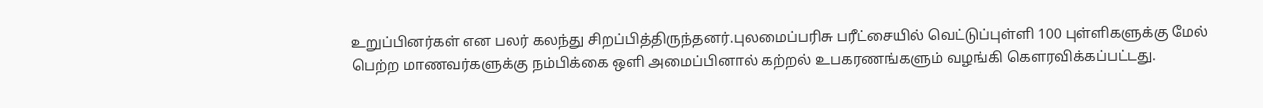உறுப்பினர்கள் என பலர் கலந்து சிறப்பித்திருந்தனர்.புலமைப்பரிசு பரீட்சையில் வெட்டுப்புள்ளி 100 புள்ளிகளுக்கு மேல் பெற்ற மாணவர்களுக்கு நம்பிக்கை ஒளி அமைப்பினால் கற்றல் உபகரணங்களும் வழங்கி கௌரவிக்கப்பட்டது.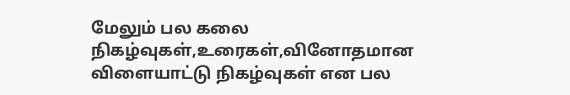மேலும் பல கலை நிகழ்வுகள்,உரைகள்,வினோதமான விளையாட்டு நிகழ்வுகள் என பல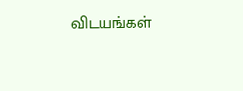விடயங்கள்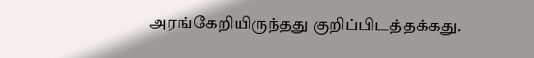அரங்கேறியிருந்தது குறிப்பிடத்தக்கது.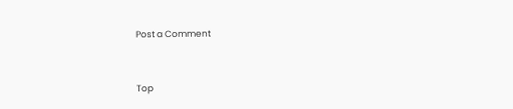Post a Comment


Top